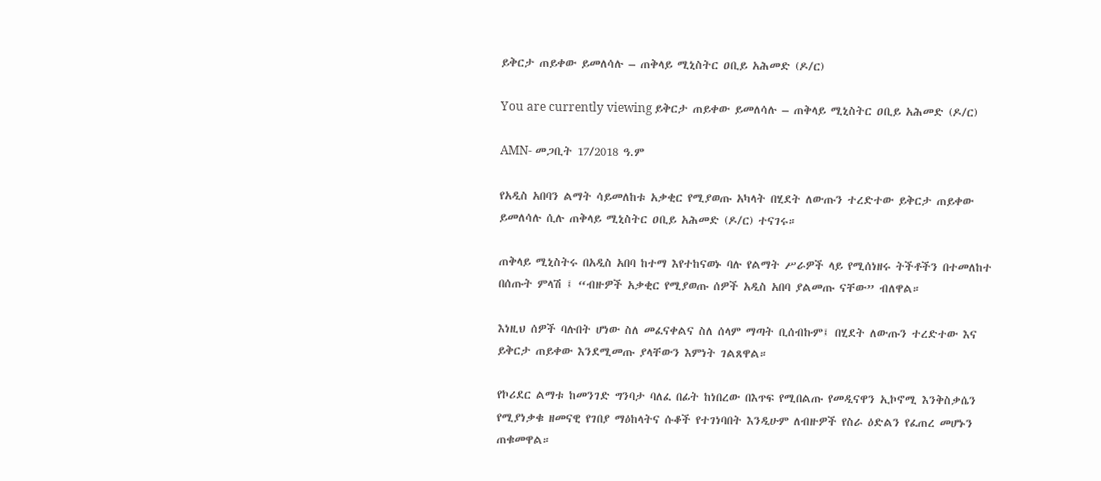ይቅርታ ጠይቀው ይመለሳሉ – ጠቅላይ ሚኒስትር ዐቢይ አሕመድ (ዶ/ር)

You are currently viewing ይቅርታ ጠይቀው ይመለሳሉ – ጠቅላይ ሚኒስትር ዐቢይ አሕመድ (ዶ/ር)

AMN- መጋቢት 17/2018 ዓ.ም

የአዲስ አበባን ልማት ሳይመለከቱ አቃቂር የሚያወጡ አካላት በሂደት ለውጡን ተረድተው ይቅርታ ጠይቀው ይመለሳሉ ሲሉ ጠቅላይ ሚኒስትር ዐቢይ አሕመድ (ዶ/ር) ተናገሩ።

ጠቅላይ ሚኒስትሩ በአዲስ አበባ ከተማ እየተከናወኑ ባሉ የልማት ሥራዎች ላይ የሚሰነዘሩ ትችቶችን በተመለከተ በሰጡት ምላሽ ፤ “ብዙዎች አቃቂር የሚያወጡ ሰዎች አዲስ አበባ ያልመጡ ናቸው” ብለዋል።

እነዚህ ሰዎች ባሉበት ሆነው ስለ መፈናቀልና ስለ ሰላም ማጣት ቢሰብኩም፤ በሂደት ለውጡን ተረድተው እና ይቅርታ ጠይቀው እንደሚመጡ ያላቸውን እምነት ገልጸዋል።

የኮሪደር ልማቱ ከመንገድ ግንባታ ባለፈ በፊት ከነበረው በእጥፍ የሚበልጡ የመዲናዋን ኢኮኖሚ እንቅስቃሴን የሚያነቃቁ ዘመናዊ የገበያ ማዕከላትና ሱቆች የተገነባበት እንዲሁም ለብዙዎች የስራ ዕድልን የፈጠረ መሆኑን ጠቁመዋል።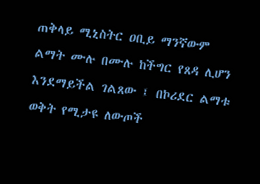ጠቅላይ ሚኒስትር ዐቢይ ማንኛውም ልማት ሙሉ በሙሉ ከችግር የጸዳ ሊሆን እንደማይችል ገልጸው ፤ በኮሪደር ልማቱ ወቅት የሚታዩ ለውጦች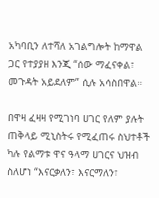አካባቢን ለተሻለ አገልግሎት ከማዋል ጋር የተያያዘ እንጂ “ሰው ማፈናቀል፣ መጉዳት አይደለም” ሲሉ አሳስበዋል።

በዋዛ ፈዛዛ የሚገነባ ሀገር የለም ያሉት ጠቅላይ ሚኒስትሩ የሚፈጠሩ ስህተቶች ካሉ የልማቱ ዋና ዓላማ ሀገርና ህዝብ ስለሆነ “እናርቃለን፣ እናርማለን፣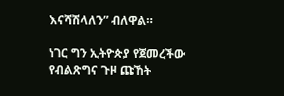እናሻሽላለን” ብለዋል።

ነገር ግን ኢትዮጵያ የጀመረችው የብልጽግና ጉዞ ጩኸት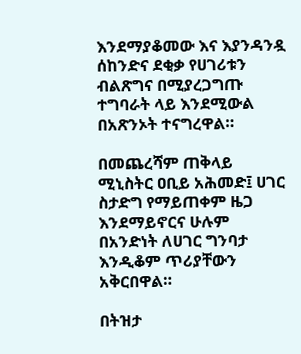እንደማያቆመው እና እያንዳንዷ ሰከንድና ደቂቃ የሀገሪቱን ብልጽግና በሚያረጋግጡ ተግባራት ላይ እንደሚውል በአጽንኦት ተናግረዋል።

በመጨረሻም ጠቅላይ ሚኒስትር ዐቢይ አሕመድ፤ ሀገር ስታድግ የማይጠቀም ዜጋ እንደማይኖርና ሁሉም በአንድነት ለሀገር ግንባታ እንዲቆም ጥሪያቸውን አቅርበዋል።

በትዝታ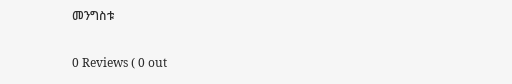መንግስቱ

0 Reviews ( 0 out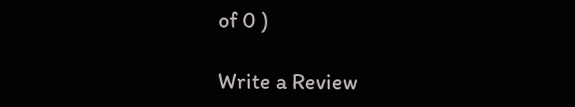of 0 )

Write a Review